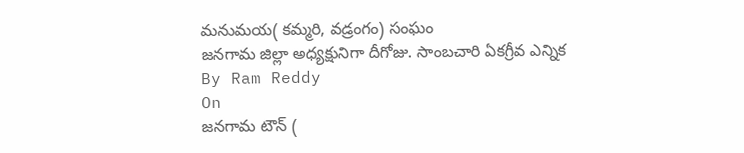మనుమయ( కమ్మరి, వడ్రంగం) సంఘం
జనగామ జిల్లా అధ్యక్షునిగా దీగోజు. సాంబచారి ఏకగ్రీవ ఎన్నిక
By Ram Reddy
On
జనగామ టౌన్ (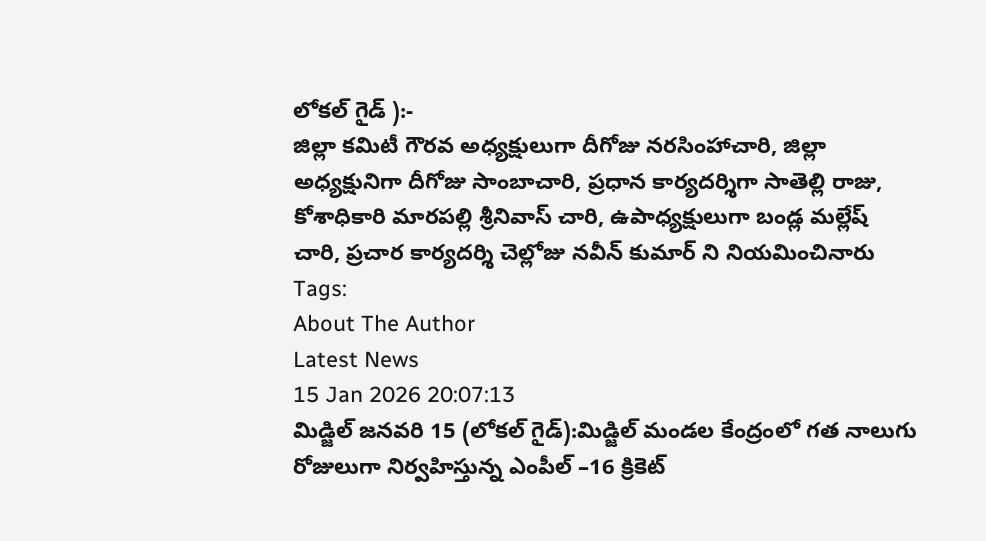లోకల్ గైడ్ ):-
జిల్లా కమిటీ గౌరవ అధ్యక్షులుగా దీగోజు నరసింహాచారి, జిల్లా అధ్యక్షునిగా దీగోజు సాంబాచారి, ప్రధాన కార్యదర్శిగా సాతెల్లి రాజు, కోశాధికారి మారపల్లి శ్రీనివాస్ చారి, ఉపాధ్యక్షులుగా బండ్ల మల్లేష్ చారి, ప్రచార కార్యదర్శి చెల్లోజు నవీన్ కుమార్ ని నియమించినారు
Tags:
About The Author
Latest News
15 Jan 2026 20:07:13
మిడ్జిల్ జనవరి 15 (లోకల్ గైడ్):మిడ్జిల్ మండల కేంద్రంలో గత నాలుగు రోజులుగా నిర్వహిస్తున్న ఎంపీల్ –16 క్రికెట్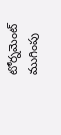టోర్నమెంట్ ముగింపు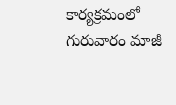కార్యక్రమంలో గురువారం మాజీ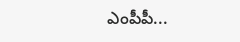ఎంపీపీ...